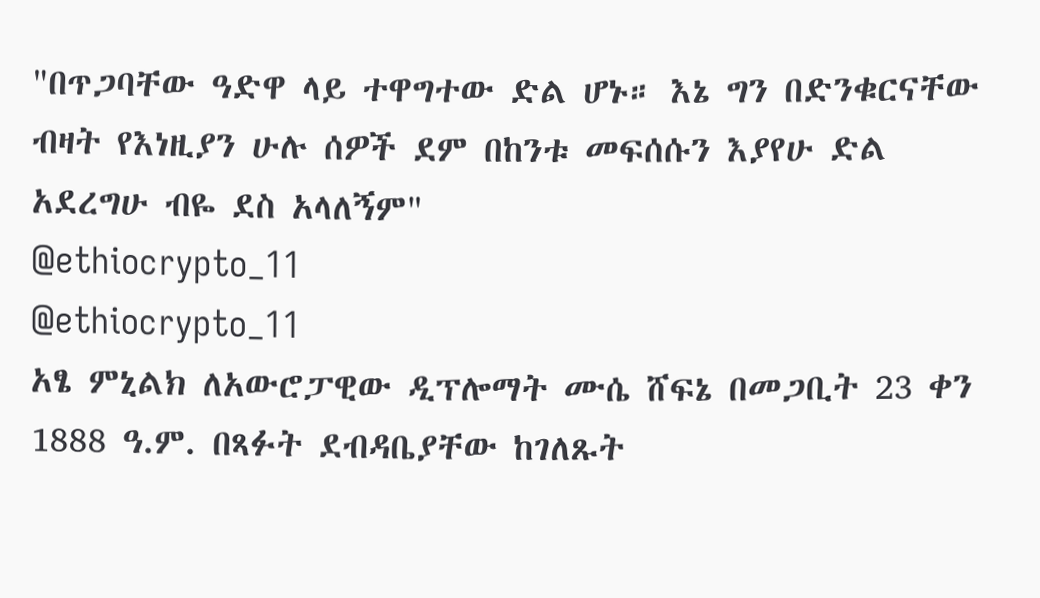"በጥጋባቸው ዓድዋ ላይ ተዋግተው ድል ሆኑ። እኔ ግን በድንቁርናቸው ብዛት የእነዚያን ሁሉ ሰዎች ደም በከንቱ መፍሰሱን እያየሁ ድል አደረግሁ ብዬ ደስ አላለኝም"
@ethiocrypto_11
@ethiocrypto_11
አፄ ምኒልክ ለአውሮፓዊው ዲፕሎማት ሙሴ ሸፍኔ በመጋቢት 23 ቀን 1888 ዓ.ም. በጻፉት ደብዳቤያቸው ከገለጹት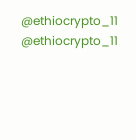@ethiocrypto_11
@ethiocrypto_11